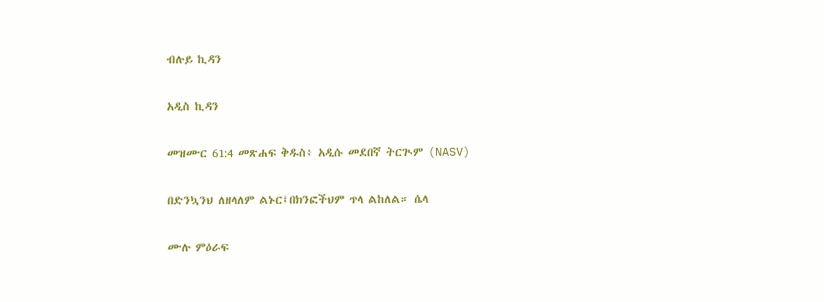ብሉይ ኪዳን

አዲስ ኪዳን

መዝሙር 61:4 መጽሐፍ ቅዱስ፥ አዲሱ መደበኛ ትርጒም (NASV)

በድንኳንህ ለዘላለም ልኑር፤በክንፎችህም ጥላ ልከለል። ሴላ

ሙሉ ምዕራፍ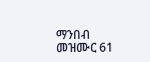ማንበብ መዝሙር 61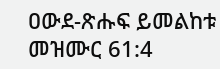ዐውደ-ጽሑፍ ይመልከቱ መዝሙር 61:4